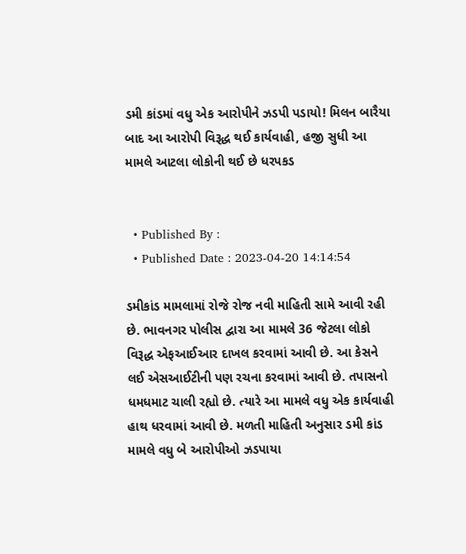ડમી કાંડમાં વધુ એક આરોપીને ઝડપી પડાયો! મિલન બારૈયા બાદ આ આરોપી વિરૂદ્ધ થઈ કાર્યવાહી, હજી સુધી આ મામલે આટલા લોકોની થઈ છે ધરપકડ


  • Published By :
  • Published Date : 2023-04-20 14:14:54

ડમીકાંડ મામલામાં રોજે રોજ નવી માહિતી સામે આવી રહી છે. ભાવનગર પોલીસ દ્વારા આ મામલે 36 જેટલા લોકો વિરૂદ્ધ એફઆઈઆર દાખલ કરવામાં આવી છે. આ કેસને લઈ એસઆઈટીની પણ રચના કરવામાં આવી છે. તપાસનો ધમધમાટ ચાલી રહ્યો છે. ત્યારે આ મામલે વધુ એક કાર્યવાહી હાથ ધરવામાં આવી છે. મળતી માહિતી અનુસાર ડમી કાંડ મામલે વધુ બે આરોપીઓ ઝડપાયા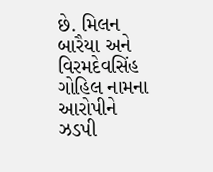છે. મિલન બારૈયા અને વિરમદેવસિંહ ગોહિલ નામના આરોપીને ઝડપી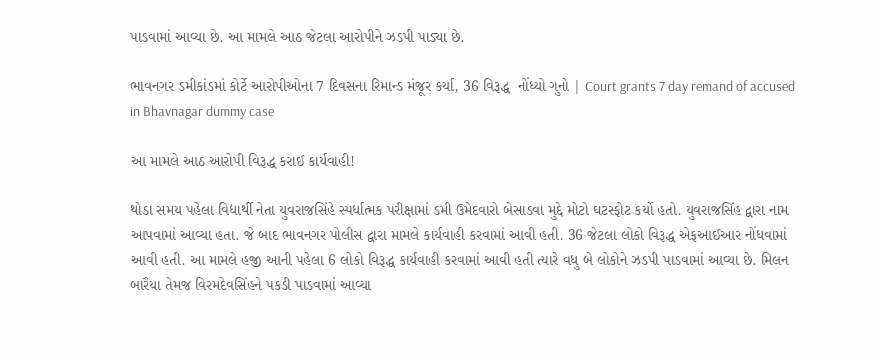પાડવામાં આવ્યા છે. આ મામલે આઠ જેટલા આરોપીને ઝડપી પાડ્યા છે.

ભાવનગર ડમીકાંડમાં કોર્ટે આરોપીઓના 7 દિવસના રિમાન્ડ મંજૂર કર્યા, 36 વિરૂદ્ધ  નોંધ્યો ગુનો | Court grants 7 day remand of accused in Bhavnagar dummy case

આ મામલે આઠ આરોપી વિરૂદ્ધ કરાઈ કાર્યવાહી!

થોડા સમય પહેલા વિદ્યાર્થી નેતા યુવરાજસિંહે સ્પર્ધાત્મક પરીક્ષામાં ડમી ઉમેદવારો બેસાડવા મુદ્દે મોટો ઘટસ્ફોટ કર્યો હતો. યુવરાજસિંહ દ્વારા નામ આપવામાં આવ્યા હતા. જે બાદ ભાવનગર પોલીસ દ્વારા મામલે કાર્યવાહી કરવામાં આવી હતી. 36 જેટલા લોકો વિરૂદ્ધ એફઆઈઆર નોંધવામાં આવી હતી. આ મામલે હજી આની પહેલા 6 લોકો વિરૂદ્ધ કાર્યવાહી કરવામાં આવી હતી ત્યારે વધુ બે લોકોને ઝડપી પાડવામાં આવ્યા છે. મિલન બારૈયા તેમજ વિરમદેવસિંહને પકડી પાડવામાં આવ્યા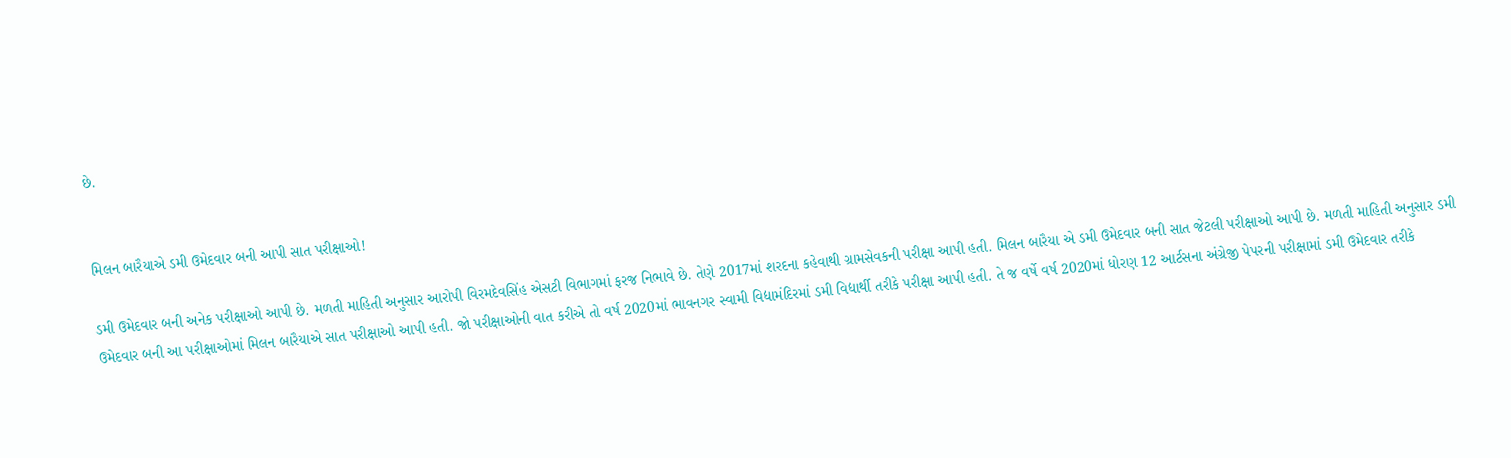છે.


મિલન બારૈયાએ ડમી ઉમેદવાર બની આપી સાત પરીક્ષાઓ!

ડમી ઉમેદવાર બની અનેક પરીક્ષાઓ આપી છે. મળતી માહિતી અનુસાર આરોપી વિરમદેવસિંહ એસટી વિભાગમાં ફરજ નિભાવે છે. તેણે 2017માં શરદના કહેવાથી ગ્રામસેવકની પરીક્ષા આપી હતી. મિલન બારૈયા એ ડમી ઉમેદવાર બની સાત જેટલી પરીક્ષાઓ આપી છે. મળતી માહિતી અનુસાર ડમી ઉમેદવાર બની આ પરીક્ષાઓમાં મિલન બારૈયાએ સાત પરીક્ષાઓ આપી હતી. જો પરીક્ષાઓની વાત કરીએ તો વર્ષ 2020માં ભાવનગર સ્વામી વિદ્યામંદિરમાં ડમી વિદ્યાર્થી તરીકે પરીક્ષા આપી હતી. તે જ વર્ષે વર્ષ 2020માં ધોરણ 12 આર્ટસના અંગ્રેજી પેપરની પરીક્ષામાં ડમી ઉમેદવાર તરીકે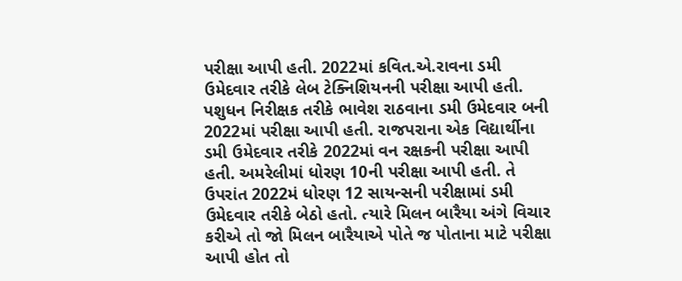પરીક્ષા આપી હતી. 2022માં કવિત.એ.રાવના ડમી ઉમેદવાર તરીકે લેબ ટેક્નિશિયનની પરીક્ષા આપી હતી. પશુધન નિરીક્ષક તરીકે ભાવેશ રાઠવાના ડમી ઉમેદવાર બની 2022માં પરીક્ષા આપી હતી. રાજપરાના એક વિદ્યાર્થીના ડમી ઉમેદવાર તરીકે 2022માં વન રક્ષકની પરીક્ષા આપી હતી. અમરેલીમાં ધોરણ 10ની પરીક્ષા આપી હતી. તે ઉપરાંત 2022મં ધોરણ 12 સાયન્સની પરીક્ષામાં ડમી ઉમેદવાર તરીકે બેઠો હતો. ત્યારે મિલન બારૈયા અંગે વિચાર કરીએ તો જો મિલન બારૈયાએ પોતે જ પોતાના માટે પરીક્ષા આપી હોત તો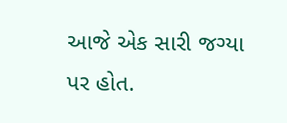આજે એક સારી જગ્યા પર હોત.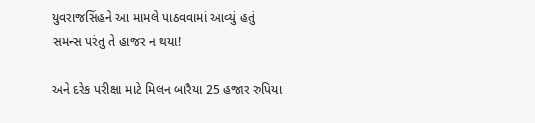યુવરાજસિંહને આ મામલે પાઠવવામાં આવ્યું હતું સમન્સ પરંતુ તે હાજર ન થયા!

અને દરેક પરીક્ષા માટે મિલન બારૈયા 25 હજાર રુપિયા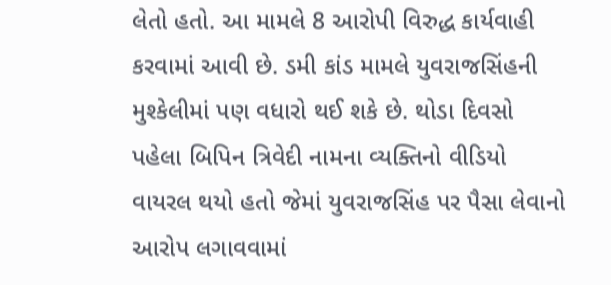લેતો હતો. આ મામલે 8 આરોપી વિરુદ્ધ કાર્યવાહી કરવામાં આવી છે. ડમી કાંડ મામલે યુવરાજસિંહની મુશ્કેલીમાં પણ વધારો થઈ શકે છે. થોડા દિવસો પહેલા બિપિન ત્રિવેદી નામના વ્યક્તિનો વીડિયો વાયરલ થયો હતો જેમાં યુવરાજસિંહ પર પૈસા લેવાનો આરોપ લગાવવામાં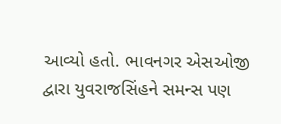આવ્યો હતો. ભાવનગર એસઓજી દ્વારા યુવરાજસિંહને સમન્સ પણ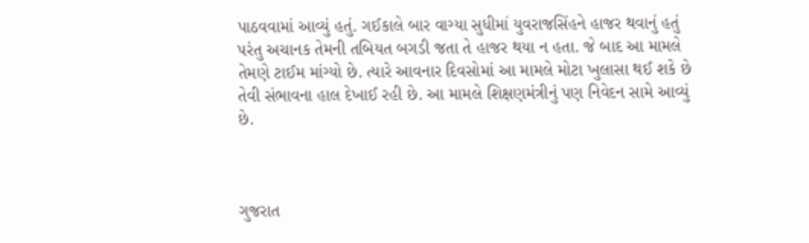પાઠવવામાં આવ્યું હતું. ગઈકાલે બાર વાગ્યા સુધીમાં યુવરાજસિંહને હાજર થવાનું હતું પરંતુ અચાનક તેમની તબિયત બગડી જતા તે હાજર થયા ન હતા. જે બાદ આ મામલે તેમણે ટાઈમ માંગ્યો છે. ત્યારે આવનાર દિવસોમાં આ મામલે મોટા ખુલાસા થઈ શકે છે તેવી સંભાવના હાલ દેખાઈ રહી છે. આ મામલે શિક્ષણમંત્રીનું પણ નિવેદન સામે આવ્યું છે.



ગુજરાત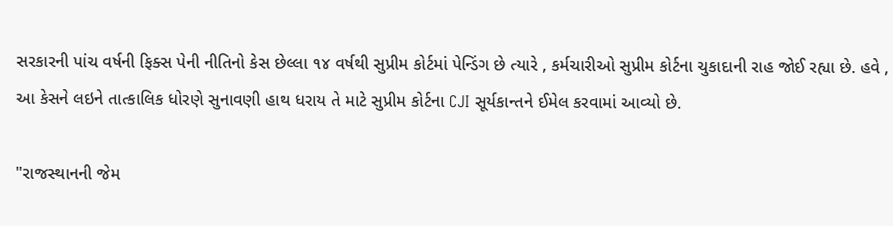સરકારની પાંચ વર્ષની ફિક્સ પેની નીતિનો કેસ છેલ્લા ૧૪ વર્ષથી સુપ્રીમ કોર્ટમાં પેન્ડિંગ છે ત્યારે , કર્મચારીઓ સુપ્રીમ કોર્ટના ચુકાદાની રાહ જોઈ રહ્યા છે. હવે , આ કેસને લઇને તાત્કાલિક ધોરણે સુનાવણી હાથ ધરાય તે માટે સુપ્રીમ કોર્ટના CJI સૂર્યકાન્તને ઈમેલ કરવામાં આવ્યો છે.

"રાજસ્થાનની જેમ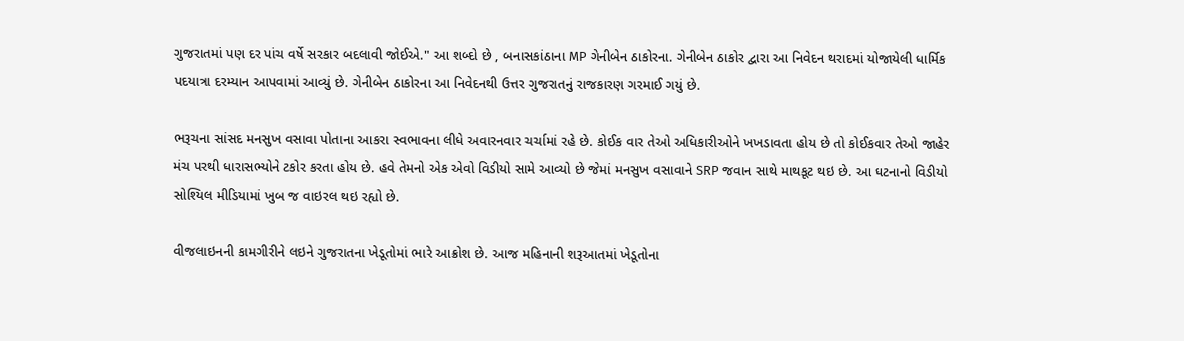ગુજરાતમાં પણ દર પાંચ વર્ષે સરકાર બદલાવી જોઈએ." આ શબ્દો છે , બનાસકાંઠાના MP ગેનીબેન ઠાકોરના. ગેનીબેન ઠાકોર દ્વારા આ નિવેદન થરાદમાં યોજાયેલી ધાર્મિક પદયાત્રા દરમ્યાન આપવામાં આવ્યું છે. ગેનીબેન ઠાકોરના આ નિવેદનથી ઉત્તર ગુજરાતનું રાજકારણ ગરમાઈ ગયું છે.

ભરૂચના સાંસદ મનસુખ વસાવા પોતાના આકરા સ્વભાવના લીધે અવારનવાર ચર્ચામાં રહે છે. કોઈક વાર તેઓ અધિકારીઓને ખખડાવતા હોય છે તો કોઈકવાર તેઓ જાહેર મંચ પરથી ધારાસભ્યોને ટકોર કરતા હોય છે. હવે તેમનો એક એવો વિડીયો સામે આવ્યો છે જેમાં મનસુખ વસાવાને SRP જવાન સાથે માથકૂટ થઇ છે. આ ઘટનાનો વિડીયો સોશ્યિલ મીડિયામાં ખુબ જ વાઇરલ થઇ રહ્યો છે.

વીજલાઇનની કામગીરીને લઇને ગુજરાતના ખેડૂતોમાં ભારે આક્રોશ છે. આજ મહિનાની શરૂઆતમાં ખેડૂતોના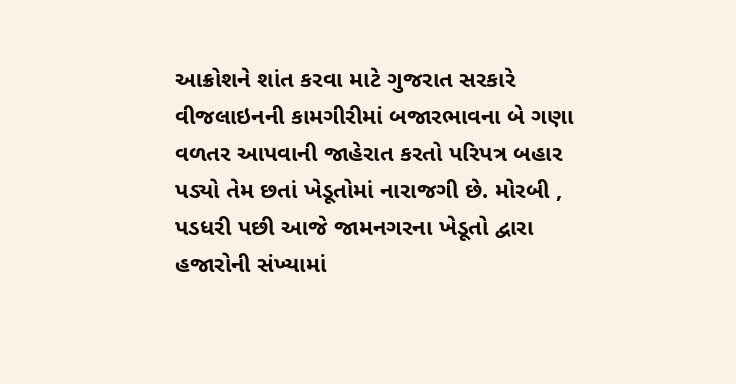આક્રોશને શાંત કરવા માટે ગુજરાત સરકારે વીજલાઇનની કામગીરીમાં બજારભાવના બે ગણા વળતર આપવાની જાહેરાત કરતો પરિપત્ર બહાર પડ્યો તેમ છતાં ખેડૂતોમાં નારાજગી છે. મોરબી , પડધરી પછી આજે જામનગરના ખેડૂતો દ્વારા હજારોની સંખ્યામાં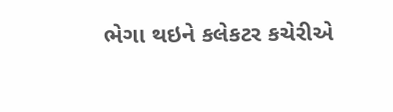ભેગા થઇને કલેકટર કચેરીએ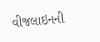વીજલાઇનની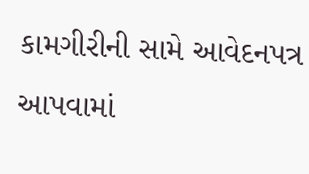કામગીરીની સામે આવેદનપત્ર આપવામાં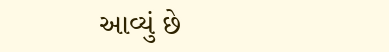આવ્યું છે